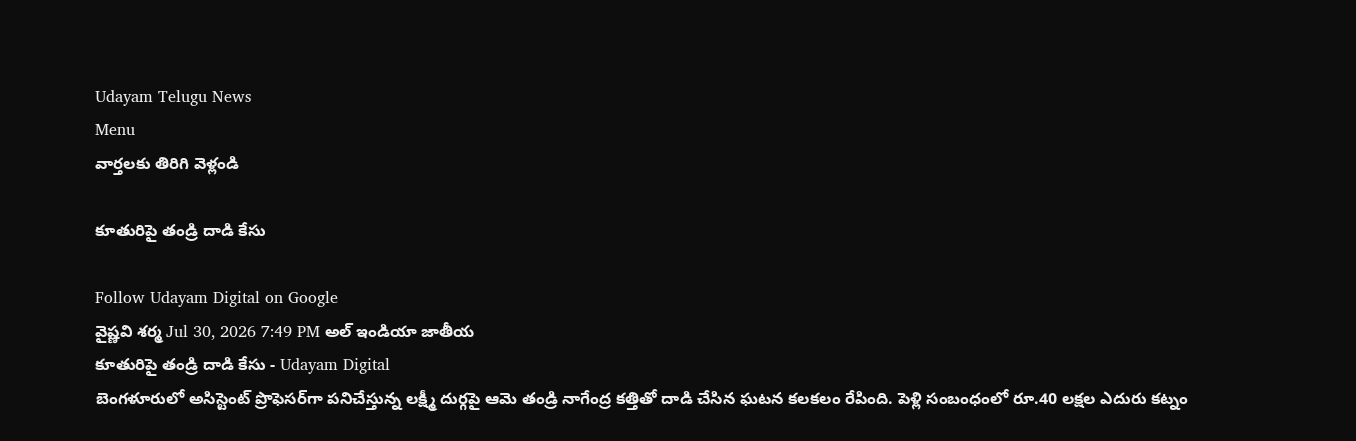Udayam Telugu News
Menu
వార్తలకు తిరిగి వెళ్లండి

కూతురిపై తండ్రి దాడి కేసు

Follow Udayam Digital on Google
వైష్ణవి శర్మ Jul 30, 2026 7:49 PM అల్ ఇండియా జాతీయ
కూతురిపై తండ్రి దాడి కేసు - Udayam Digital
బెంగళూరులో అసిస్టెంట్‌ ప్రొఫెసర్‌గా పనిచేస్తున్న లక్ష్మీ దుర్గపై ఆమె తండ్రి నాగేంద్ర కత్తితో దాడి చేసిన ఘటన కలకలం రేపింది. పెళ్లి సంబంధంలో రూ.40 లక్షల ఎదురు కట్నం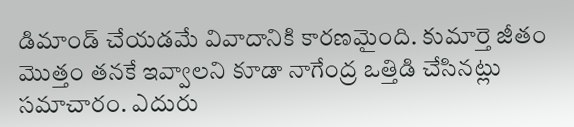డిమాండ్‌ చేయడమే వివాదానికి కారణమైంది. కుమార్తె జీతం మొత్తం తనకే ఇవ్వాలని కూడా నాగేంద్ర ఒత్తిడి చేసినట్లు సమాచారం. ఎదురు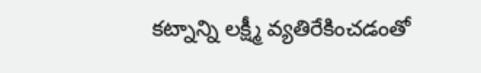కట్నాన్ని లక్ష్మీ వ్యతిరేకించడంతో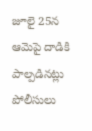జూలై 25న ఆమెపై దాడికి పాల్పడినట్లు పోలీసులు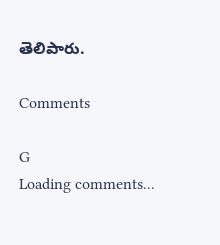తెలిపారు.

Comments

G
Loading comments...